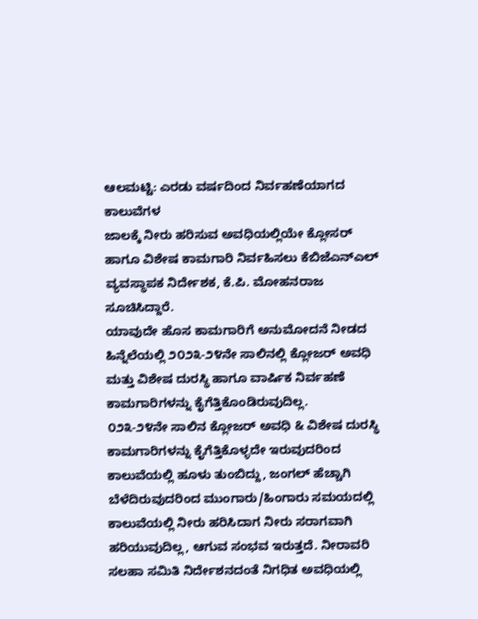ಆಲಮಟ್ಟಿ: ಎರಡು ವರ್ಷದಿಂದ ನಿರ್ವಹಣೆಯಾಗದ ಕಾಲುವೆಗಳ
ಜಾಲಕ್ಕೆ ನೀರು ಹರಿಸುವ ಅವಧಿಯಲ್ಲಿಯೇ ಕ್ಲೋಸರ್ ಹಾಗೂ ವಿಶೇಷ ಕಾಮಗಾರಿ ನಿರ್ವಹಿಸಲು ಕೆಬಿಜೆಎನ್ಎಲ್ ವ್ಯವಸ್ಥಾಪಕ ನಿರ್ದೇಶಕ, ಕೆ.ಪಿ. ಮೋಹನರಾಜ ಸೂಚಿಸಿದ್ದಾರೆ.
ಯಾವುದೇ ಹೊಸ ಕಾಮಗಾರಿಗೆ ಅನುಮೋದನೆ ನೀಡದ ಹಿನ್ನೆಲೆಯಲ್ಲಿ ೨೦೨೩-೨೪ನೇ ಸಾಲಿನಲ್ಲಿ ಕ್ಲೋಜರ್ ಅವಧಿ ಮತ್ತು ವಿಶೇಷ ದುರಸ್ಥಿ ಹಾಗೂ ವಾರ್ಷಿಕ ನಿರ್ವಹಣೆ ಕಾಮಗಾರಿಗಳನ್ನು ಕೈಗೆತ್ತಿಕೊಂಡಿರುವುದಿಲ್ಲ.
೦೨೩-೨೪ನೇ ಸಾಲಿನ ಕ್ಲೋಜರ್ ಅವಧಿ & ವಿಶೇಷ ದುರಸ್ಥಿ ಕಾಮಗಾರಿಗಳನ್ನು ಕೈಗೆತ್ತಿಕೊಳ್ಳದೇ ಇರುವುದರಿಂದ ಕಾಲುವೆಯಲ್ಲಿ ಹೂಳು ತುಂಬಿದ್ದು, ಜಂಗಲ್ ಹೆಚ್ಚಾಗಿ ಬೆಳೆದಿರುವುದರಿಂದ ಮುಂಗಾರು/ಹಿಂಗಾರು ಸಮಯದಲ್ಲಿ ಕಾಲುವೆಯಲ್ಲಿ ನೀರು ಹರಿಸಿದಾಗ ನೀರು ಸರಾಗವಾಗಿ ಹರಿಯುವುದಿಲ್ಲ, ಆಗುವ ಸಂಭವ ಇರುತ್ತದೆ. ನೀರಾವರಿ ಸಲಹಾ ಸಮಿತಿ ನಿರ್ದೇಶನದಂತೆ ನಿಗಧಿತ ಅವಧಿಯಲ್ಲಿ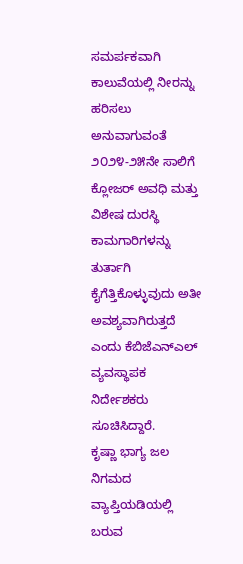ಸಮರ್ಪಕವಾಗಿ ಕಾಲುವೆಯಲ್ಲಿ ನೀರನ್ನು ಹರಿಸಲು ಅನುವಾಗುವಂತೆ ೨೦೨೪-೨೫ನೇ ಸಾಲಿಗೆ ಕ್ಲೋಜರ್ ಅವಧಿ ಮತ್ತು ವಿಶೇಷ ದುರಸ್ಥಿ ಕಾಮಗಾರಿಗಳನ್ನು ತುರ್ತಾಗಿ ಕೈಗೆತ್ತಿಕೊಳ್ಳುವುದು ಅತೀ ಅವಶ್ಯವಾಗಿರುತ್ತದೆ ಎಂದು ಕೆಬಿಜೆಎನ್ಎಲ್ ವ್ಯವಸ್ಥಾಪಕ ನಿರ್ದೇಶಕರು ಸೂಚಿಸಿದ್ದಾರೆ.
ಕೃಷ್ಣಾ ಭಾಗ್ಯ ಜಲ ನಿಗಮದ ವ್ಯಾಪ್ತಿಯಡಿಯಲ್ಲಿ ಬರುವ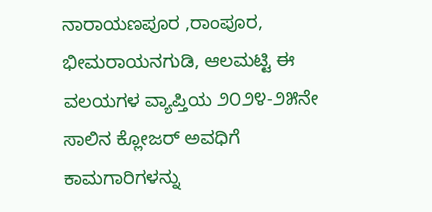ನಾರಾಯಣಪೂರ ,ರಾಂಪೂರ, ಭೀಮರಾಯನಗುಡಿ, ಆಲಮಟ್ಟಿ ಈ ವಲಯಗಳ ವ್ಯಾಪ್ತಿಯ ೨೦೨೪-೨೫ನೇ ಸಾಲಿನ ಕ್ಲೋಜರ್ ಅವಧಿಗೆ ಕಾಮಗಾರಿಗಳನ್ನು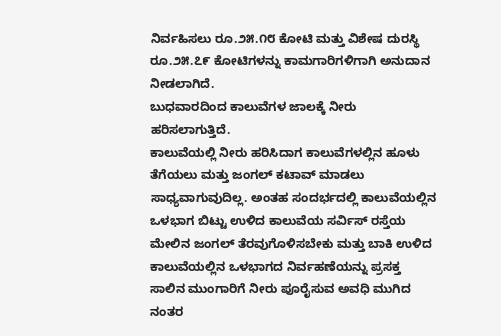ನಿರ್ವಹಿಸಲು ರೂ.೨೫.೧೮ ಕೋಟಿ ಮತ್ತು ವಿಶೇಷ ದುರಸ್ಥಿ ರೂ.೨೫.೭೯ ಕೋಟಿಗಳನ್ನು ಕಾಮಗಾರಿಗಳಿಗಾಗಿ ಅನುದಾನ ನೀಡಲಾಗಿದೆ.
ಬುಧವಾರದಿಂದ ಕಾಲುವೆಗಳ ಜಾಲಕ್ಕೆ ನೀರು ಹರಿಸಲಾಗುತ್ತಿದೆ.
ಕಾಲುವೆಯಲ್ಲಿ ನೀರು ಹರಿಸಿದಾಗ ಕಾಲುವೆಗಳಲ್ಲಿನ ಹೂಳು ತೆಗೆಯಲು ಮತ್ತು ಜಂಗಲ್ ಕಟಾವ್ ಮಾಡಲು ಸಾಧ್ಯವಾಗುವುದಿಲ್ಲ. ಅಂತಹ ಸಂದರ್ಭದಲ್ಲಿ ಕಾಲುವೆಯಲ್ಲಿನ ಒಳಭಾಗ ಬಿಟ್ಟು ಉಳಿದ ಕಾಲುವೆಯ ಸರ್ವಿಸ್ ರಸ್ತೆಯ ಮೇಲಿನ ಜಂಗಲ್ ತೆರವುಗೊಳಿಸಬೇಕು ಮತ್ತು ಬಾಕಿ ಉಳಿದ ಕಾಲುವೆಯಲ್ಲಿನ ಒಳಭಾಗದ ನಿರ್ವಹಣೆಯನ್ನು ಪ್ರಸಕ್ತ ಸಾಲಿನ ಮುಂಗಾರಿಗೆ ನೀರು ಪೂರೈಸುವ ಅವಧಿ ಮುಗಿದ ನಂತರ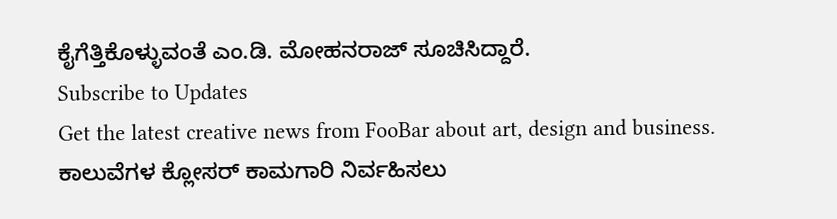ಕೈಗೆತ್ತಿಕೊಳ್ಳುವಂತೆ ಎಂ.ಡಿ. ಮೋಹನರಾಜ್ ಸೂಚಿಸಿದ್ದಾರೆ.
Subscribe to Updates
Get the latest creative news from FooBar about art, design and business.
ಕಾಲುವೆಗಳ ಕ್ಲೋಸರ್ ಕಾಮಗಾರಿ ನಿರ್ವಹಿಸಲು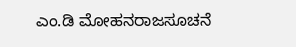ಎಂ.ಡಿ ಮೋಹನರಾಜಸೂಚನೆ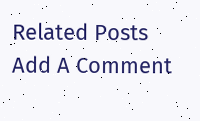Related Posts
Add A Comment